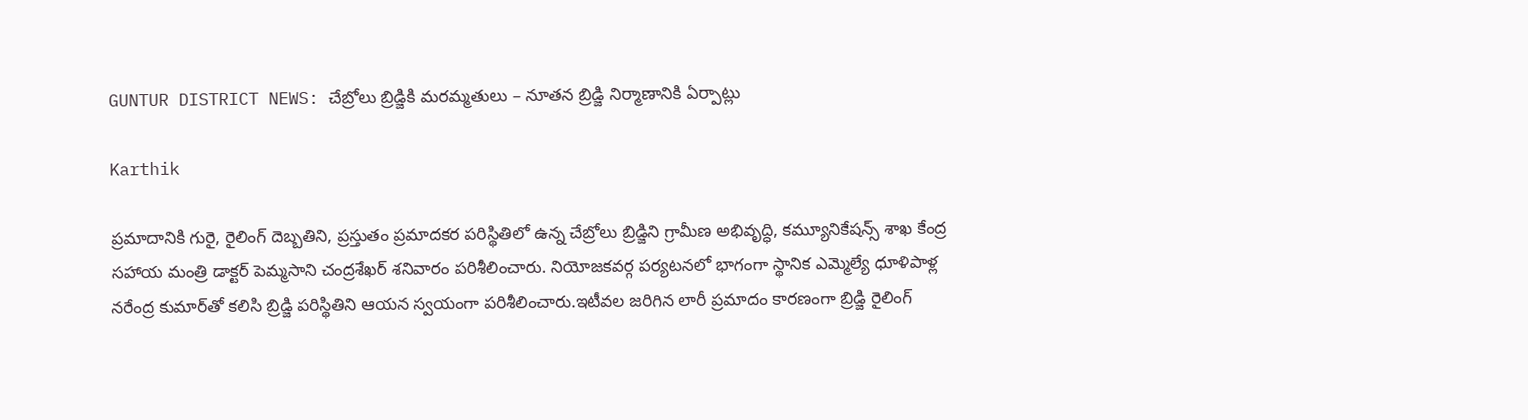GUNTUR DISTRICT NEWS: చేబ్రోలు బ్రిడ్జికి మరమ్మతులు – నూతన బ్రిడ్జి నిర్మాణానికి ఏర్పాట్లు

Karthik

ప్రమాదానికి గురై, రైలింగ్‌ దెబ్బతిని, ప్రస్తుతం ప్రమాదకర పరిస్థితిలో ఉన్న చేబ్రోలు బ్రిడ్జిని గ్రామీణ అభివృద్ధి, కమ్యూనికేషన్స్‌ శాఖ కేంద్ర సహాయ మంత్రి డాక్టర్‌ పెమ్మసాని చంద్రశేఖర్‌ శనివారం పరిశీలించారు. నియోజకవర్గ పర్యటనలో భాగంగా స్థానిక ఎమ్మెల్యే ధూళిపాళ్ల నరేంద్ర కుమార్‌తో కలిసి బ్రిడ్జి పరిస్థితిని ఆయన స్వయంగా పరిశీలించారు.ఇటీవల జరిగిన లారీ ప్రమాదం కారణంగా బ్రిడ్జి రైలింగ్‌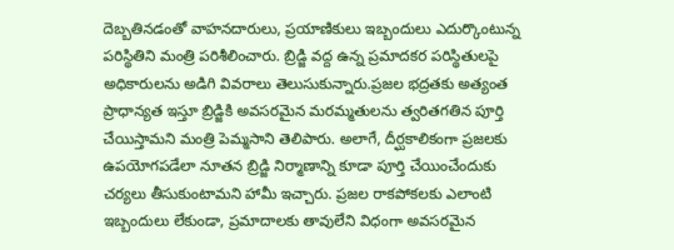దెబ్బతినడంతో వాహనదారులు, ప్రయాణికులు ఇబ్బందులు ఎదుర్కొంటున్న పరిస్థితిని మంత్రి పరిశీలించారు. బ్రిడ్జి వద్ద ఉన్న ప్రమాదకర పరిస్థితులపై అధికారులను అడిగి వివరాలు తెలుసుకున్నారు.ప్రజల భద్రతకు అత్యంత ప్రాధాన్యత ఇస్తూ బ్రిడ్జికి అవసరమైన మరమ్మతులను త్వరితగతిన పూర్తి చేయిస్తామని మంత్రి పెమ్మసాని తెలిపారు. అలాగే, దీర్ఘకాలికంగా ప్రజలకు ఉపయోగపడేలా నూతన బ్రిడ్జి నిర్మాణాన్ని కూడా పూర్తి చేయించేందుకు చర్యలు తీసుకుంటామని హామీ ఇచ్చారు. ప్రజల రాకపోకలకు ఎలాంటి ఇబ్బందులు లేకుండా, ప్రమాదాలకు తావులేని విధంగా అవసరమైన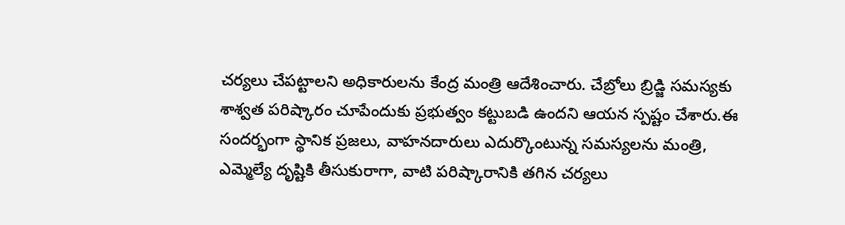చర్యలు చేపట్టాలని అధికారులను కేంద్ర మంత్రి ఆదేశించారు. చేబ్రోలు బ్రిడ్జి సమస్యకు శాశ్వత పరిష్కారం చూపేందుకు ప్రభుత్వం కట్టుబడి ఉందని ఆయన స్పష్టం చేశారు.ఈ సందర్భంగా స్థానిక ప్రజలు, వాహనదారులు ఎదుర్కొంటున్న సమస్యలను మంత్రి, ఎమ్మెల్యే దృష్టికి తీసుకురాగా, వాటి పరిష్కారానికి తగిన చర్యలు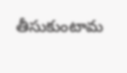తీసుకుంటామ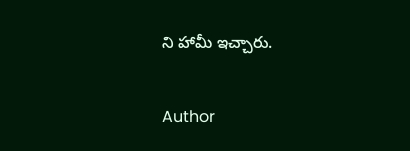ని హామీ ఇచ్చారు.

Author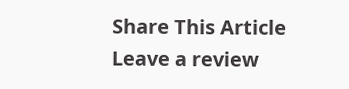Share This Article
Leave a review